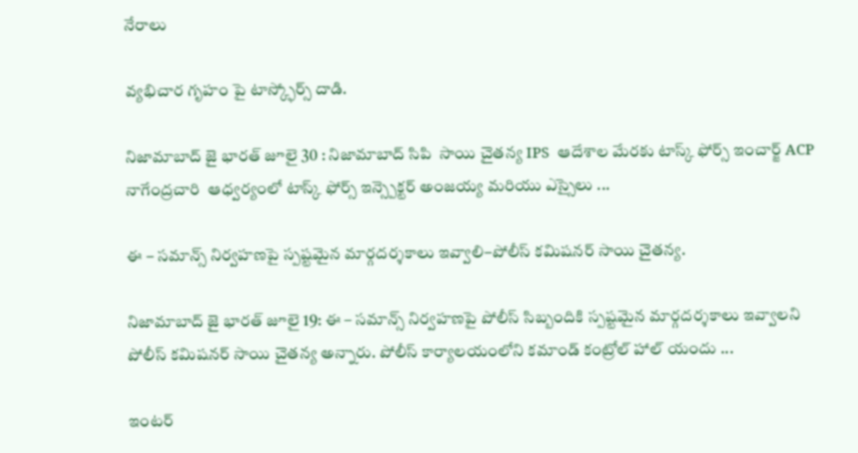నేరాలు

వ్యభిచార గృహం పై టాస్క్ఫోర్స్ దాడి.

నిజామాబాద్ జై భారత్ జూలై 30 : నిజామాబాద్ సిపి  సాయి చైతన్య IPS  ఆదేశాల మేరకు టాస్క్ ఫోర్స్ ఇంచార్జ్ ACP నాగేంద్రచారి  ఆధ్వర్యంలో టాస్క్ ఫోర్స్ ఇన్స్పెక్టర్ అంజయ్య మరియు ఎస్సైలు ...

ఈ – సమాన్స్ నిర్వహణపై స్పష్టమైన మార్గదర్శకాలు ఇవ్వాలి–పోలీస్ కమిషనర్ సాయి చైతన్య.

నిజామాబాద్ జై భారత్ జూలై 19: ఈ – సమాన్స్ నిర్వహణపై పోలీస్ సిబ్బందికి స్పష్టమైన మార్గదర్శకాలు ఇవ్వాలని పోలీస్ కమిషనర్ సాయి చైతన్య అన్నారు. పోలీస్ కార్యాలయంలోని కమాండ్ కంట్రోల్ హాల్ యందు ...

ఇంటర్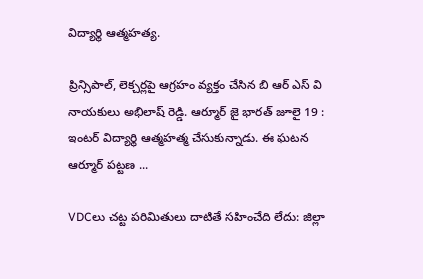విద్యార్థి ఆత్మహత్య.

ప్రిన్సిపాల్, లెక్చర్లపై ఆగ్రహం వ్యక్తం చేసిన బి ఆర్ ఎస్ వి నాయకులు అభిలాష్ రెడ్డి. ఆర్మూర్ జై భారత్ జూలై 19 : ఇంటర్ విద్యార్థి ఆత్మహత్మ చేసుకున్నాడు. ఈ ఘటన ఆర్మూర్ పట్టణ ...

VDCలు చట్ట పరిమితులు దాటితే సహించేది లేదు: జిల్లా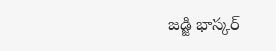జడ్జి భాస్కర్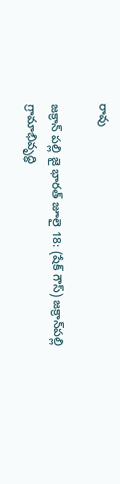రావు

జక్రాన్ పల్లి జై భారత్ జూలై 18: (షేక్ గౌస్) జక్రాన్‌పల్లి గ్రామాభివృద్ధి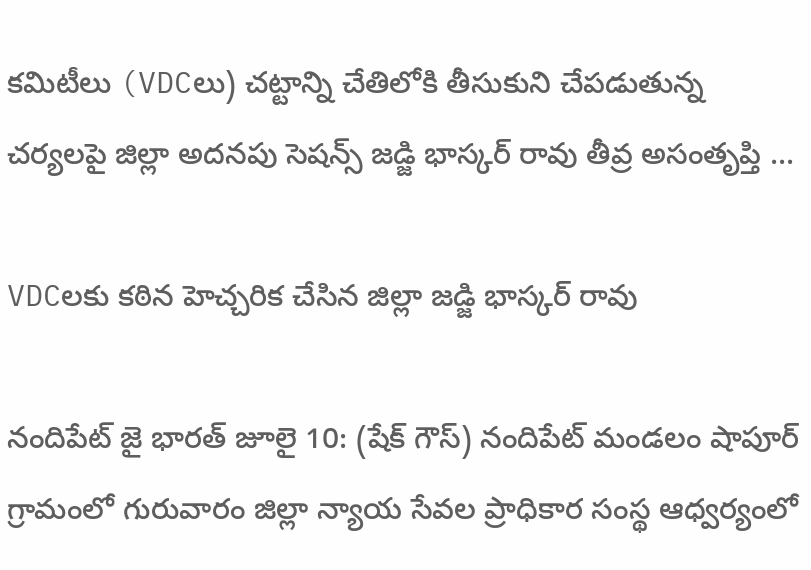కమిటీలు (VDCలు) చట్టాన్ని చేతిలోకి తీసుకుని చేపడుతున్న చర్యలపై జిల్లా అదనపు సెషన్స్ జడ్జి భాస్కర్ రావు తీవ్ర అసంతృప్తి ...

VDCలకు కఠిన హెచ్చరిక చేసిన జిల్లా జడ్జి భాస్కర్ రావు

నందిపేట్ జై భారత్ జూలై 10: (షేక్ గౌస్) నందిపేట్ మండలం షాపూర్ గ్రామంలో గురువారం జిల్లా న్యాయ సేవల ప్రాధికార సంస్థ ఆధ్వర్యంలో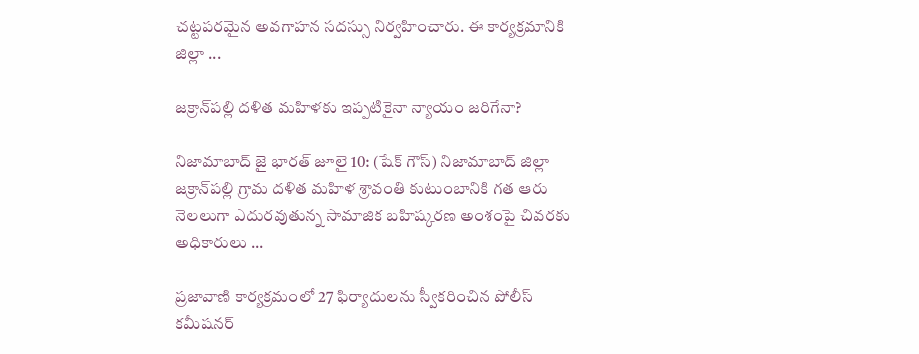చట్టపరమైన అవగాహన సదస్సు నిర్వహించారు. ఈ కార్యక్రమానికి జిల్లా ...

జక్రాన్‌పల్లి దళిత మహిళకు ఇప్పటికైనా న్యాయం జరిగేనా?

నిజామాబాద్ జై భారత్ జూలై 10: (షేక్ గౌస్) నిజామాబాద్ జిల్లా జక్రాన్‌పల్లి గ్రామ దళిత మహిళ శ్రావంతి కుటుంబానికి గత ఆరు నెలలుగా ఎదురవుతున్న సామాజిక బహిష్కరణ అంశంపై చివరకు అధికారులు ...

ప్రజావాణి కార్యక్రమంలో 27 ఫిర్యాదులను స్వీకరించిన పోలీస్ కమీషనర్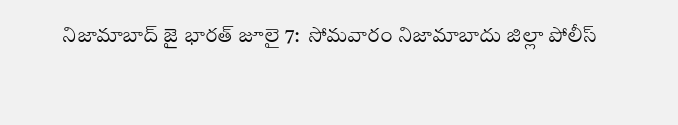నిజామాబాద్ జై భారత్ జూలై 7:  సోమవారం నిజామాబాదు జిల్లా పోలీస్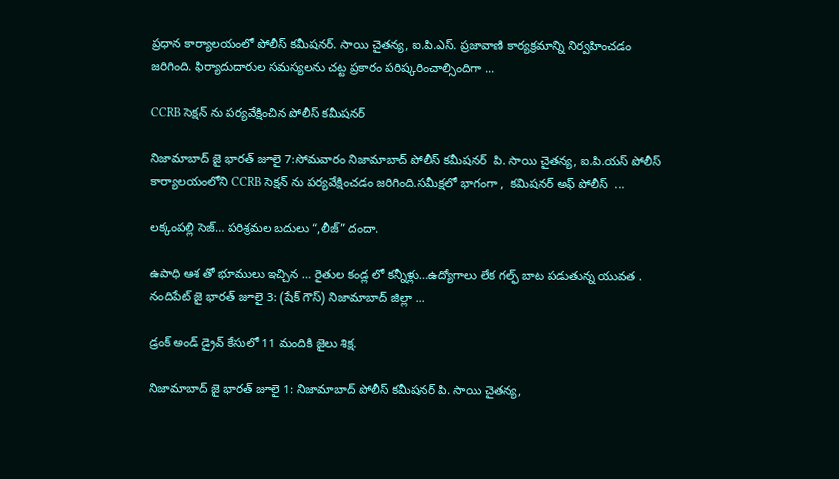ప్రధాన కార్యాలయంలో పోలీస్ కమీషనర్. సాయి చైతన్య, ఐ.పి.ఎస్. ప్రజావాణి కార్యక్రమాన్ని నిర్వహించడం జరిగింది. ఫిర్యాదుదారుల సమస్యలను చట్ట ప్రకారం పరిష్కరించాల్సిందిగా ...

CCRB సెక్షన్ ను పర్యవేక్షించిన పోలీస్ కమీషనర్

నిజామాబాద్ జై భారత్ జూలై 7:సోమవారం నిజామాబాద్ పోలీస్ కమీషనర్  పి. సాయి చైతన్య, ఐ.పి.యస్ పోలీస్ కార్యాలయంలోని CCRB సెక్షన్ ను పర్యవేక్షించడం జరిగింది.సమీక్షలో భాగంగా ,  కమిషనర్ అఫ్ పోలీస్  ...

లక్కంపల్లి సెజ్‌… పరిశ్రమల బదులు “,లీజ్” దందా.

ఉపాధి ఆశ తో భూములు ఇచ్చిన … రైతుల కండ్ల లో కన్నీళ్లు…ఉద్యోగాలు లేక గల్ఫ్ బాట పడుతున్న యువత . నందిపేట్ జై భారత్ జూలై 3: (షేక్ గౌస్) నిజామాబాద్ జిల్లా ...

డ్రంక్ అండ్ డ్రైవ్ కేసులో 11 మందికి జైలు శిక్ష.

నిజామాబాద్ జై భారత్ జూలై 1: నిజామాబాద్ పోలీస్ కమీషనర్ పి. సాయి చైతన్య,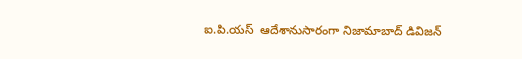ఐ.పి.యస్  ఆదేశానుసారంగా నిజామాబాద్ డివిజన్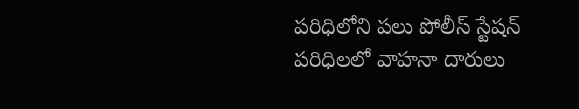పరిధిలోని పలు పోలీస్ స్టేషన్ పరిధిలలో వాహనా దారులు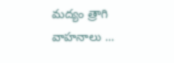మద్యం త్రాగి వాహనాలు ...